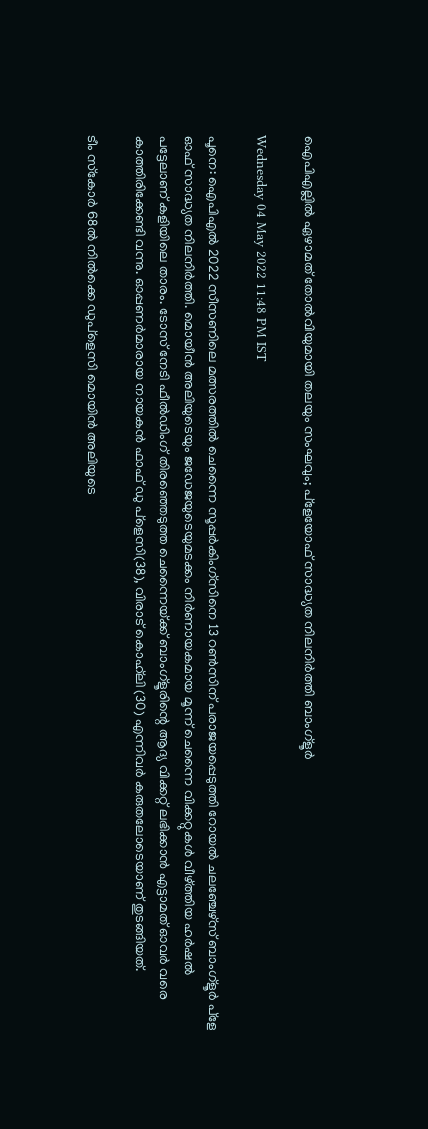ഐപിഎല്ലിൽ ഏഴാമത് തോൽവിയുമായി തലയും സംഘവും; പ്ളേയോഫ് സാദ്ധ്യത നിലനിർത്തി ബാംഗ്ളൂർ

Wednesday 04 May 2022 11:48 PM IST

പൂനെ: ഐപിഎൽ 2022 സീസണിലെ മത്സരത്തിൽ ചെന്നൈ സൂപ്പർകിംഗ്‌സിനെ 13 റൺസിന് പരാജയപ്പെടുത്തി റോയൽ ചലഞ്ചേഴ്‌സ് ബാംഗ്ളൂർ പ്ളേ ഓഫ് സാദ്ധ്യത നിലനിർത്തി. മൊയീൻ അലിയുടെയും ജഡേജയുടെയുമടക്കം നിർണായകമായ മൂന്ന് ചെന്നൈ വിക്കറ്റുകൾ വീഴ്‌ത്തിയ ഹർഷൽ പട്ടേലാണ് കളിയിലെ താരം. ടോസ് നേടി ഫീൽഡിംഗ് തിരഞ്ഞെടുത്ത ചെന്നൈയ്‌ക്ക് ബാംഗ്ളൂരിന്റെ ആദ്യ വിക്കറ്റ് ലഭിക്കാൻ എട്ടാമത് ഓവർ വരെ കാത്തിരിക്കേണ്ടി വന്നു. ഓപ്പണ‌ർമാരായ നായകൻ ഫാഫ് ഡു പ്ളെസി(38), വിരാട് കൊഹ്‌ലി (30) എന്നിവർ കരുതലോടെയാണ് തുടങ്ങിയത്.

ടീം സ്‌കോർ 68ൽ നിൽക്കെ ഡുപ്ളെസി മൊയിൻ അലിയുടെ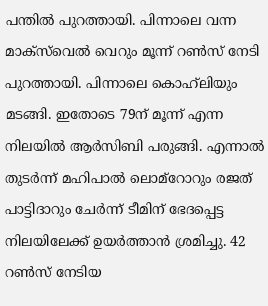പന്തിൽ പുറത്തായി. പിന്നാലെ വന്ന മാക്‌സ്‌വെൽ വെറും മൂന്ന് റൺസ് നേടി പുറത്തായി. പിന്നാലെ കൊഹ്‌ലിയും മടങ്ങി. ഇതോടെ 79ന് മൂന്ന് എന്ന നിലയിൽ ആർസി‌ബി പരുങ്ങി. എന്നാൽ തുടർന്ന് മഹിപാൽ ലൊമ്‌റോറും രജത് പാട്ടിദാറും ചേർന്ന് ടീമിന് ഭേദപ്പെട്ട നിലയിലേക്ക് ഉയർത്താൻ ശ്രമിച്ചു. 42 റൺസ് നേടിയ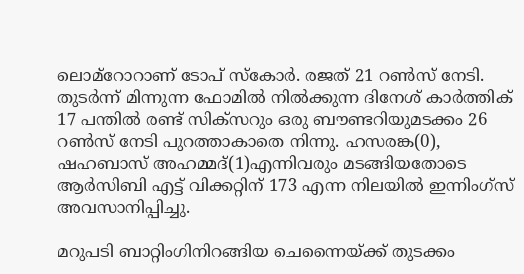ലൊമ്‌റോറാണ് ടോപ് ‌സ്‌കോർ. രജത് 21 റൺസ് നേടി. തുടർന്ന് മിന്നുന്ന ഫോമിൽ നിൽക്കുന്ന ദിനേശ് കാർത്തിക് 17 പന്തിൽ രണ്ട് സിക്‌സറും ഒരു ബൗണ്ടറിയുമടക്കം 26 റൺസ് നേടി പുറത്താകാതെ നിന്നു. ഹസരങ്ക(0), ഷഹബാസ് അഹമ്മദ്(1)എന്നിവരും മടങ്ങിയതോടെ ആർ‌സിബി എട്ട് വിക്കറ്റിന് 173 എന്ന നിലയിൽ ഇന്നിംഗ്സ് അവസാനിപ്പിച്ചു.

മറുപടി ബാറ്റിംഗിനിറങ്ങിയ ചെന്നൈയ്‌ക്ക് തുടക്കം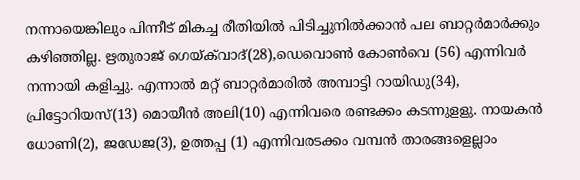നന്നായെങ്കിലും പിന്നീട് മികച്ച രീതിയിൽ പിടിച്ചുനിൽക്കാൻ പല ബാറ്റർമാർക്കും കഴിഞ്ഞില്ല. ഋതുരാജ് ഗെയ്‌ക്‌വാദ്(28),ഡെവൊൺ കോൺവെ (56) എന്നിവ‌ർ നന്നായി കളിച്ചു. എന്നാൽ മറ്റ് ബാറ്റർമാരിൽ അമ്പാട്ടി റായിഡു(34), പ്രിട്ടോറിയസ്(13) മൊയീൻ അലി(10) എന്നിവരെ രണ്ടക്കം കടന്നുള‌ളു. നായകൻ ധോണി(2), ജഡേജ(3), ഉത്തപ്പ (1) എന്നിവരടക്കം വമ്പൻ താരങ്ങളെല്ലാം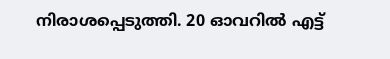നിരാശപ്പെടുത്തി. 20 ഓവറിൽ എട്ട്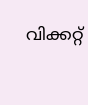വിക്കറ്റ്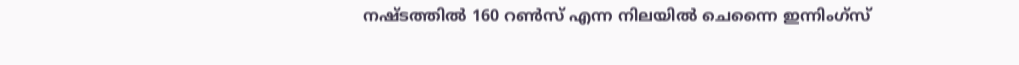നഷ്‌ടത്തിൽ 160 റൺസ് എന്ന നിലയിൽ ചെന്നൈ ഇന്നിംഗ്സ്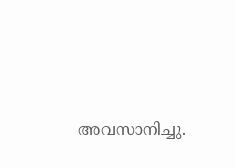അവസാനിച്ചു.